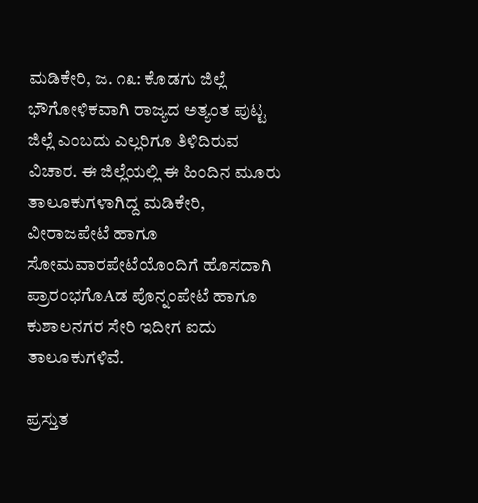ಮಡಿಕೇರಿ, ಜ. ೧೩: ಕೊಡಗು ಜಿಲ್ಲೆ ಭೌಗೋಳಿಕವಾಗಿ ರಾಜ್ಯದ ಅತ್ಯಂತ ಪುಟ್ಟ ಜಿಲ್ಲೆ ಎಂಬದು ಎಲ್ಲರಿಗೂ ತಿಳಿದಿರುವ ವಿಚಾರ. ಈ ಜಿಲ್ಲೆಯಲ್ಲಿ ಈ ಹಿಂದಿನ ಮೂರು ತಾಲೂಕುಗಳಾಗಿದ್ದ ಮಡಿಕೇರಿ, ವೀರಾಜಪೇಟೆ ಹಾಗೂ ಸೋಮವಾರಪೇಟೆಯೊಂದಿಗೆ ಹೊಸದಾಗಿ ಪ್ರಾರಂಭಗೊAಡ ಪೊನ್ನಂಪೇಟೆ ಹಾಗೂ ಕುಶಾಲನಗರ ಸೇರಿ ಇದೀಗ ಐದು ತಾಲೂಕುಗಳಿವೆ.

ಪ್ರಸ್ತುತ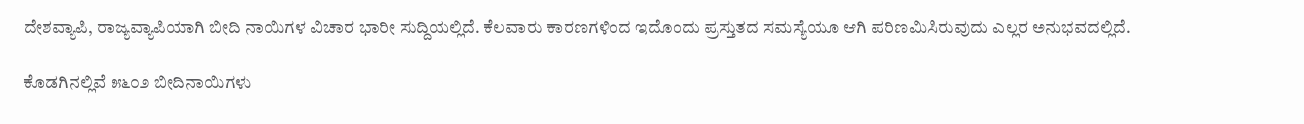ದೇಶವ್ಯಾಪಿ, ರಾಜ್ಯವ್ಯಾಪಿಯಾಗಿ ಬೀದಿ ನಾಯಿಗಳ ವಿಚಾರ ಭಾರೀ ಸುದ್ದಿಯಲ್ಲಿದೆ. ಕೆಲವಾರು ಕಾರಣಗಳಿಂದ ಇದೊಂದು ಪ್ರಸ್ತುತದ ಸಮಸ್ಯೆಯೂ ಆಗಿ ಪರಿಣಮಿಸಿರುವುದು ಎಲ್ಲರ ಅನುಭವದಲ್ಲಿದೆ.

ಕೊಡಗಿನಲ್ಲಿವೆ ೫೬೦೨ ಬೀದಿನಾಯಿಗಳು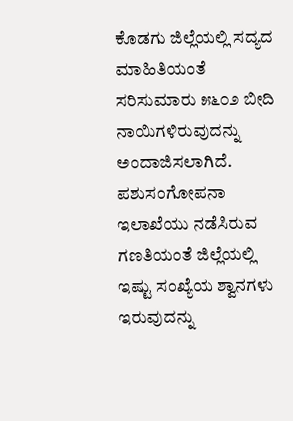ಕೊಡಗು ಜಿಲ್ಲೆಯಲ್ಲಿ ಸದ್ಯದ ಮಾಹಿತಿಯಂತೆ ಸರಿಸುಮಾರು ೫೬೦೨ ಬೀದಿ ನಾಯಿಗಳಿರುವುದನ್ನು ಅಂದಾಜಿಸಲಾಗಿದೆ. ಪಶುಸಂಗೋಪನಾ ಇಲಾಖೆಯು ನಡೆಸಿರುವ ಗಣತಿಯಂತೆ ಜಿಲ್ಲೆಯಲ್ಲಿ ಇಷ್ಟು ಸಂಖ್ಯೆಯ ಶ್ವಾನಗಳು ಇರುವುದನ್ನು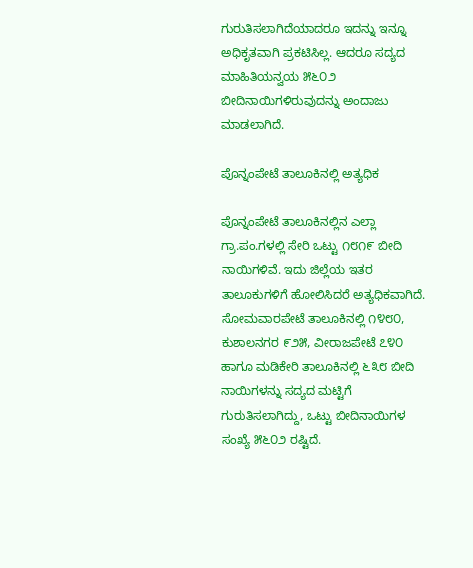ಗುರುತಿಸಲಾಗಿದೆಯಾದರೂ ಇದನ್ನು ಇನ್ನೂ ಅಧಿಕೃತವಾಗಿ ಪ್ರಕಟಿಸಿಲ್ಲ. ಆದರೂ ಸದ್ಯದ ಮಾಹಿತಿಯನ್ವಯ ೫೬೦೨ ಬೀದಿನಾಯಿಗಳಿರುವುದನ್ನು ಅಂದಾಜು ಮಾಡಲಾಗಿದೆ.

ಪೊನ್ನಂಪೇಟೆ ತಾಲೂಕಿನಲ್ಲಿ ಅತ್ಯಧಿಕ

ಪೊನ್ನಂಪೇಟೆ ತಾಲೂಕಿನಲ್ಲಿನ ಎಲ್ಲಾ ಗ್ರಾ.ಪಂ.ಗಳಲ್ಲಿ ಸೇರಿ ಒಟ್ಟು ೧೮೧೯ ಬೀದಿ ನಾಯಿಗಳಿವೆ. ಇದು ಜಿಲ್ಲೆಯ ಇತರ ತಾಲೂಕುಗಳಿಗೆ ಹೋಲಿಸಿದರೆ ಅತ್ಯಧಿಕವಾಗಿದೆ. ಸೋಮವಾರಪೇಟೆ ತಾಲೂಕಿನಲ್ಲಿ ೧೪೮೦, ಕುಶಾಲನಗರ ೯೨೫, ವೀರಾಜಪೇಟೆ ೭೪೦ ಹಾಗೂ ಮಡಿಕೇರಿ ತಾಲೂಕಿನಲ್ಲಿ ೬೩೮ ಬೀದಿ ನಾಯಿಗಳನ್ನು ಸದ್ಯದ ಮಟ್ಟಿಗೆ ಗುರುತಿಸಲಾಗಿದ್ದು, ಒಟ್ಟು ಬೀದಿನಾಯಿಗಳ ಸಂಖ್ಯೆ ೫೬೦೨ ರಷ್ಟಿದೆ.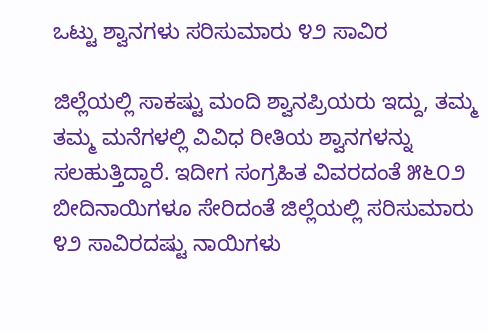ಒಟ್ಟು ಶ್ವಾನಗಳು ಸರಿಸುಮಾರು ೪೨ ಸಾವಿರ

ಜಿಲ್ಲೆಯಲ್ಲಿ ಸಾಕಷ್ಟು ಮಂದಿ ಶ್ವಾನಪ್ರಿಯರು ಇದ್ದು, ತಮ್ಮ ತಮ್ಮ ಮನೆಗಳಲ್ಲಿ ವಿವಿಧ ರೀತಿಯ ಶ್ವಾನಗಳನ್ನು ಸಲಹುತ್ತಿದ್ದಾರೆ. ಇದೀಗ ಸಂಗ್ರಹಿತ ವಿವರದಂತೆ ೫೬೦೨ ಬೀದಿನಾಯಿಗಳೂ ಸೇರಿದಂತೆ ಜಿಲ್ಲೆಯಲ್ಲಿ ಸರಿಸುಮಾರು ೪೨ ಸಾವಿರದಷ್ಟು ನಾಯಿಗಳು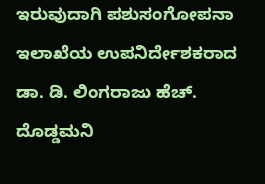ಇರುವುದಾಗಿ ಪಶುಸಂಗೋಪನಾ ಇಲಾಖೆಯ ಉಪನಿರ್ದೇಶಕರಾದ ಡಾ. ಡಿ. ಲಿಂಗರಾಜು ಹೆಚ್. ದೊಡ್ಡಮನಿ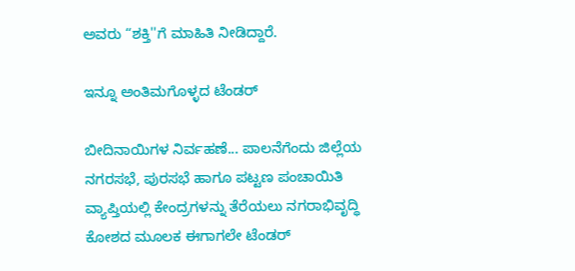ಅವರು “ಶಕ್ತಿ''ಗೆ ಮಾಹಿತಿ ನೀಡಿದ್ದಾರೆ.

ಇನ್ನೂ ಅಂತಿಮಗೊಳ್ಳದ ಟೆಂಡರ್

ಬೀದಿನಾಯಿಗಳ ನಿರ್ವಹಣೆ... ಪಾಲನೆಗೆಂದು ಜಿಲ್ಲೆಯ ನಗರಸಭೆ, ಪುರಸಭೆ ಹಾಗೂ ಪಟ್ಟಣ ಪಂಚಾಯಿತಿ ವ್ಯಾಪ್ತಿಯಲ್ಲಿ ಕೇಂದ್ರಗಳನ್ನು ತೆರೆಯಲು ನಗರಾಭಿವೃದ್ಧಿ ಕೋಶದ ಮೂಲಕ ಈಗಾಗಲೇ ಟೆಂಡರ್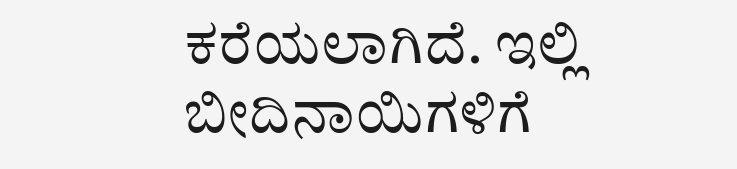ಕರೆಯಲಾಗಿದೆ. ಇಲ್ಲಿ ಬೀದಿನಾಯಿಗಳಿಗೆ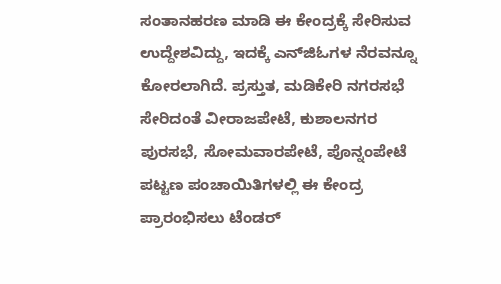ಸಂತಾನಹರಣ ಮಾಡಿ ಈ ಕೇಂದ್ರಕ್ಕೆ ಸೇರಿಸುವ ಉದ್ದೇಶವಿದ್ದು, ಇದಕ್ಕೆ ಎನ್‌ಜಿಓಗಳ ನೆರವನ್ನೂ ಕೋರಲಾಗಿದೆ. ಪ್ರಸ್ತುತ, ಮಡಿಕೇರಿ ನಗರಸಭೆ ಸೇರಿದಂತೆ ವೀರಾಜಪೇಟೆ, ಕುಶಾಲನಗರ ಪುರಸಭೆ, ಸೋಮವಾರಪೇಟೆ, ಪೊನ್ನಂಪೇಟೆ ಪಟ್ಟಣ ಪಂಚಾಯಿತಿಗಳಲ್ಲಿ ಈ ಕೇಂದ್ರ ಪ್ರಾರಂಭಿಸಲು ಟೆಂಡರ್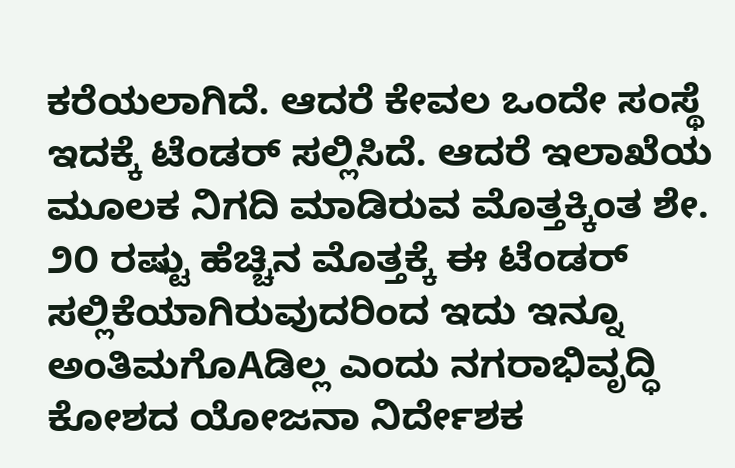ಕರೆಯಲಾಗಿದೆ. ಆದರೆ ಕೇವಲ ಒಂದೇ ಸಂಸ್ಥೆ ಇದಕ್ಕೆ ಟೆಂಡರ್ ಸಲ್ಲಿಸಿದೆ. ಆದರೆ ಇಲಾಖೆಯ ಮೂಲಕ ನಿಗದಿ ಮಾಡಿರುವ ಮೊತ್ತಕ್ಕಿಂತ ಶೇ. ೨೦ ರಷ್ಟು ಹೆಚ್ಚಿನ ಮೊತ್ತಕ್ಕೆ ಈ ಟೆಂಡರ್ ಸಲ್ಲಿಕೆಯಾಗಿರುವುದರಿಂದ ಇದು ಇನ್ನೂ ಅಂತಿಮಗೊAಡಿಲ್ಲ ಎಂದು ನಗರಾಭಿವೃದ್ಧಿ ಕೋಶದ ಯೋಜನಾ ನಿರ್ದೇಶಕ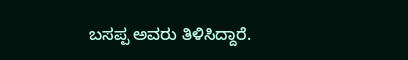ಬಸಪ್ಪ ಅವರು ತಿಳಿಸಿದ್ದಾರೆ.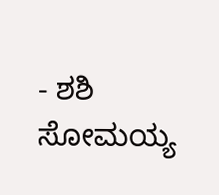- ಶಶಿ ಸೋಮಯ್ಯ